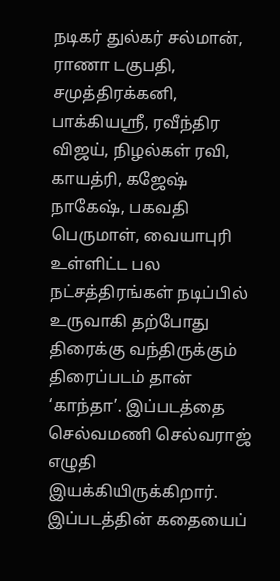நடிகர் துல்கர் சல்மான், ராணா டகுபதி, சமுத்திரக்கனி, பாக்கியஸ்ரீ, ரவீந்திர விஜய், நிழல்கள் ரவி, காயத்ரி, கஜேஷ் நாகேஷ், பகவதி பெருமாள், வையாபுரி உள்ளிட்ட பல நட்சத்திரங்கள் நடிப்பில் உருவாகி தற்போது திரைக்கு வந்திருக்கும் திரைப்படம் தான் ‘காந்தா’. இப்படத்தை செல்வமணி செல்வராஜ் எழுதி இயக்கியிருக்கிறார்.
இப்படத்தின் கதையைப்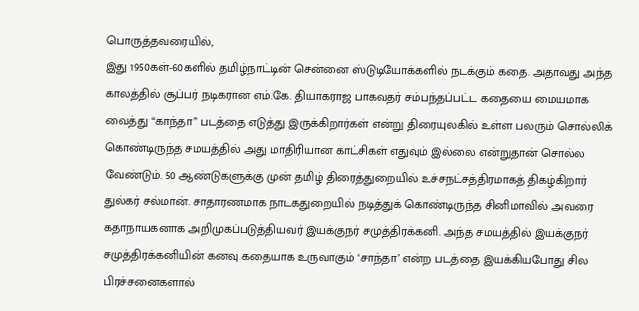பொருத்தவரையில்,
இது 1950கள்-60களில் தமிழ்நாட்டின் சென்னை ஸ்டுடியோக்களில் நடக்கும் கதை. அதாவது அந்த காலத்தில் சூப்பர் நடிகரான எம்.கே. தியாகராஜ பாகவதர் சம்பந்தப்பட்ட கதையை மையமாக வைத்து “காந்தா” படத்தை எடுத்து இருக்கிறார்கள் என்று திரையுலகில் உள்ள பலரும் சொல்லிக் கொண்டிருந்த சமயத்தில் அது மாதிரியான காட்சிகள் எதுவும் இல்லை என்றுதான் சொல்ல வேண்டும். 50 ஆண்டுகளுக்கு முன் தமிழ் திரைத்துறையில் உச்சநட்சத்திரமாகத் திகழ்கிறார் துல்கர் சல்மான். சாதாரணமாக நாடகதுறையில் நடித்துக் கொண்டிருந்த சினிமாவில் அவரை கதாநாயகனாக அறிமுகப்படுத்தியவர் இயக்குநர் சமுத்திரக்கனி. அந்த சமயத்தில் இயக்குநர் சமுத்திரக்கனியின் கனவு கதையாக உருவாகும் ‘சாந்தா’ என்ற படத்தை இயக்கியபோது சில பிரச்சனைகளால்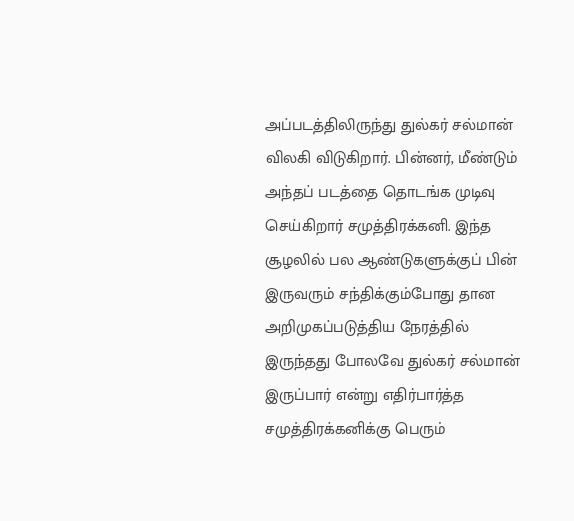அப்படத்திலிருந்து துல்கர் சல்மான் விலகி விடுகிறார். பின்னர், மீண்டும் அந்தப் படத்தை தொடங்க முடிவு செய்கிறார் சமுத்திரக்கனி. இந்த சூழலில் பல ஆண்டுகளுக்குப் பின் இருவரும் சந்திக்கும்போது தான அறிமுகப்படுத்திய நேரத்தில் இருந்தது போலவே துல்கர் சல்மான் இருப்பார் என்று எதிர்பார்த்த சமுத்திரக்கனிக்கு பெரும்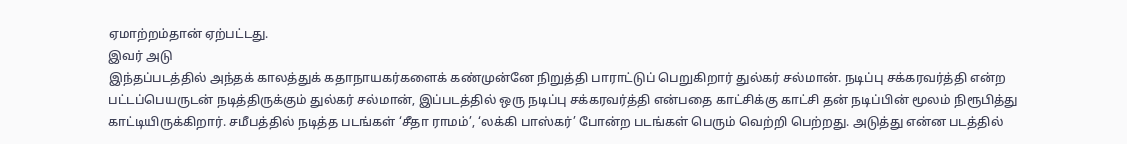ஏமாற்றம்தான் ஏற்பட்டது.
இவர் அடு
இந்தப்படத்தில் அந்தக் காலத்துக் கதாநாயகர்களைக் கண்முன்னே நிறுத்தி பாராட்டுப் பெறுகிறார் துல்கர் சல்மான். நடிப்பு சக்கரவர்த்தி என்ற பட்டப்பெயருடன் நடித்திருக்கும் துல்கர் சல்மான், இப்படத்தில் ஒரு நடிப்பு சக்கரவர்த்தி என்பதை காட்சிக்கு காட்சி தன் நடிப்பின் மூலம் நிரூபித்து காட்டியிருக்கிறார். சமீபத்தில் நடித்த படங்கள் ‘சீதா ராமம்’, ‘லக்கி பாஸ்கர்’ போன்ற படங்கள் பெரும் வெற்றி பெற்றது. அடுத்து என்ன படத்தில்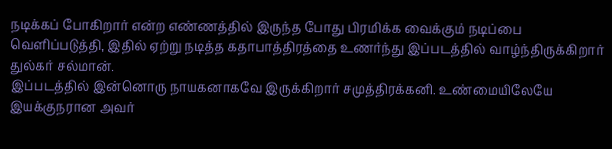நடிக்கப் போகிறார் என்ற எண்ணத்தில் இருந்த போது பிரமிக்க வைக்கும் நடிப்பை வெளிப்படுத்தி, இதில் ஏற்று நடித்த கதாபாத்திரத்தை உணர்ந்து இப்படத்தில் வாழ்ந்திருக்கிறார் துல்கர் சல்மான்.
இப்படத்தில் இன்னொரு நாயகனாகவே இருக்கிறார் சமுத்திரக்கனி. உண்மையிலேயே இயக்குநரான அவர்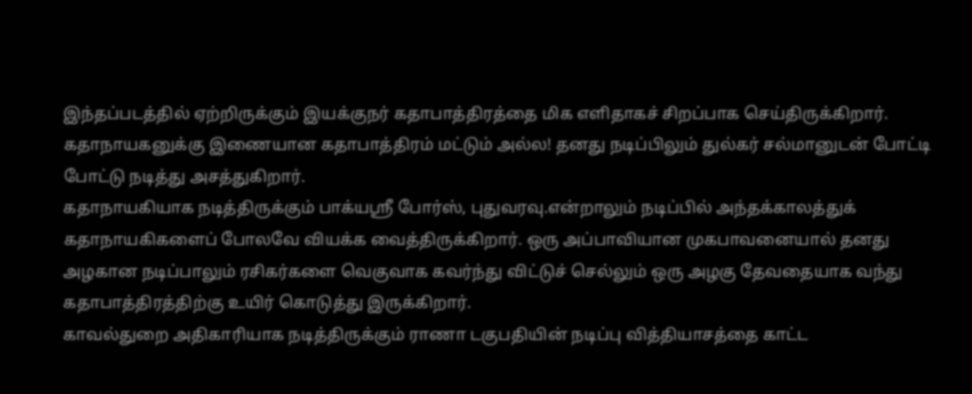இந்தப்படத்தில் ஏற்றிருக்கும் இயக்குநர் கதாபாத்திரத்தை மிக எளிதாகச் சிறப்பாக செய்திருக்கிறார். கதாநாயகனுக்கு இணையான கதாபாத்திரம் மட்டும் அல்ல! தனது நடிப்பிலும் துல்கர் சல்மானுடன் போட்டி போட்டு நடித்து அசத்துகிறார்.
கதாநாயகியாக நடித்திருக்கும் பாக்யஸ்ரீ போர்ஸ், புதுவரவு.என்றாலும் நடிப்பில் அந்தக்காலத்துக் கதாநாயகிகளைப் போலவே வியக்க வைத்திருக்கிறார். ஒரு அப்பாவியான முகபாவனையால் தனது அழகான நடிப்பாலும் ரசிகர்களை வெகுவாக கவர்ந்து விட்டுச் செல்லும் ஒரு அழகு தேவதையாக வந்து கதாபாத்திரத்திற்கு உயிர் கொடுத்து இருக்கிறார்.
காவல்துறை அதிகாரியாக நடித்திருக்கும் ராணா டகுபதியின் நடிப்பு வித்தியாசத்தை காட்ட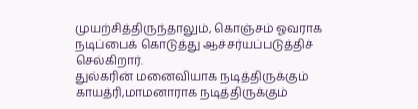முயற்சித்திருந்தாலும், கொஞ்சம் ஓவராக நடிப்பைக் கொடுத்து ஆச்சர்யப்படுத்திச் செல்கிறார்.
துல்கரின் மனைவியாக நடித்திருக்கும் காயத்ரி,மாமனாராக நடித்திருக்கும்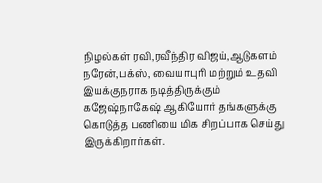நிழல்கள் ரவி,ரவீந்திர விஜய்,ஆடுகளம் நரேன்,பக்ஸ், வையாபுரி மற்றும் உதவி இயக்குநராக நடித்திருக்கும் கஜேஷ்நாகேஷ் ஆகியோர் தங்களுக்கு கொடுத்த பணியை மிக சிறப்பாக செய்து இருக்கிறார்கள்.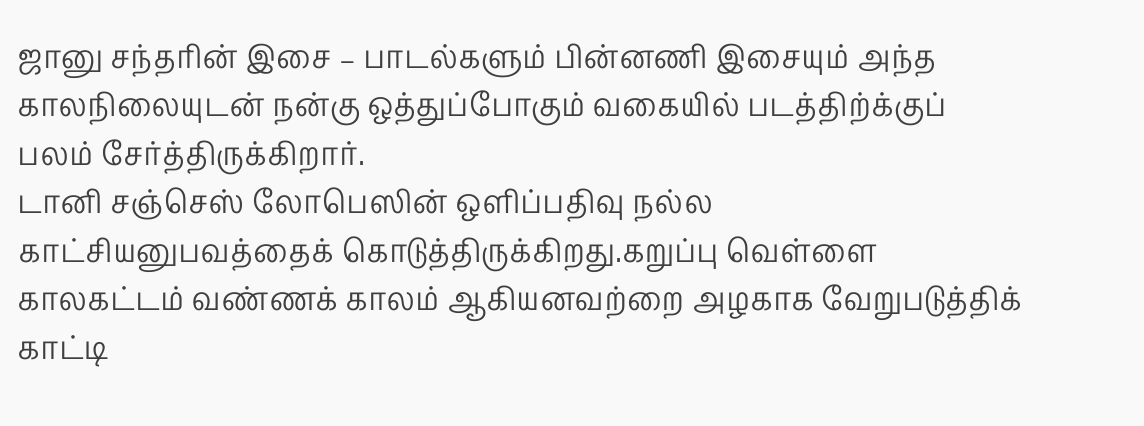ஜானு சந்தரின் இசை – பாடல்களும் பின்னணி இசையும் அந்த காலநிலையுடன் நன்கு ஒத்துப்போகும் வகையில் படத்திற்க்குப் பலம் சேர்த்திருக்கிறார்.
டானி சஞ்செஸ் லோபெஸின் ஒளிப்பதிவு நல்ல காட்சியனுபவத்தைக் கொடுத்திருக்கிறது.கறுப்பு வெள்ளை காலகட்டம் வண்ணக் காலம் ஆகியனவற்றை அழகாக வேறுபடுத்திக் காட்டி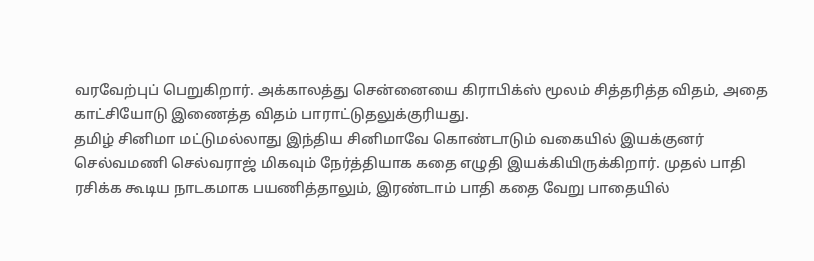வரவேற்புப் பெறுகிறார். அக்காலத்து சென்னையை கிராபிக்ஸ் மூலம் சித்தரித்த விதம், அதை காட்சியோடு இணைத்த விதம் பாராட்டுதலுக்குரியது.
தமிழ் சினிமா மட்டுமல்லாது இந்திய சினிமாவே கொண்டாடும் வகையில் இயக்குனர் செல்வமணி செல்வராஜ் மிகவும் நேர்த்தியாக கதை எழுதி இயக்கியிருக்கிறார். முதல் பாதி ரசிக்க கூடிய நாடகமாக பயணித்தாலும், இரண்டாம் பாதி கதை வேறு பாதையில்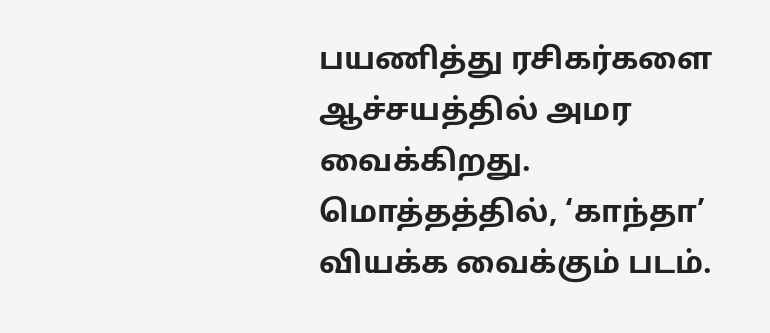பயணித்து ரசிகர்களை ஆச்சயத்தில் அமர வைக்கிறது.
மொத்தத்தில், ‘காந்தா’ வியக்க வைக்கும் படம்.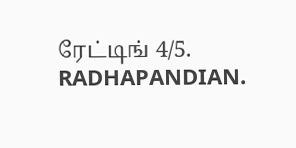ரேட்டிங் 4/5.
RADHAPANDIAN.